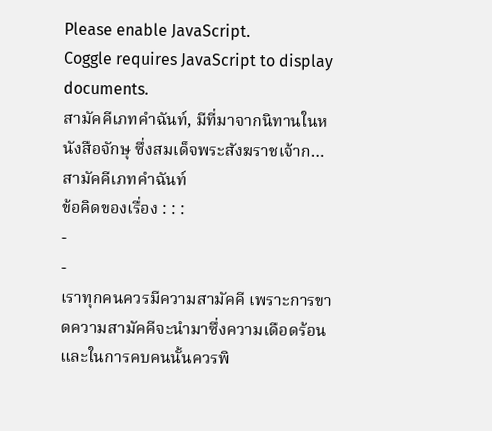Please enable JavaScript.
Coggle requires JavaScript to display documents.
สามัคคีเภทคำฉันท์, มีที่มาจากนิทานในหนังสือจักษุ ซึ่งสมเด็จพระสังฆราชเจ้าก…
สามัคคีเภทคำฉันท์
ข้อคิดของเรื่อง : : :
-
-
เราทุกคนควรมีความสามัคคี เพราะการขาดความสามัคคีจะนำมาซึ่งความเดือดร้อน และในการคบคนนั้นควรพิ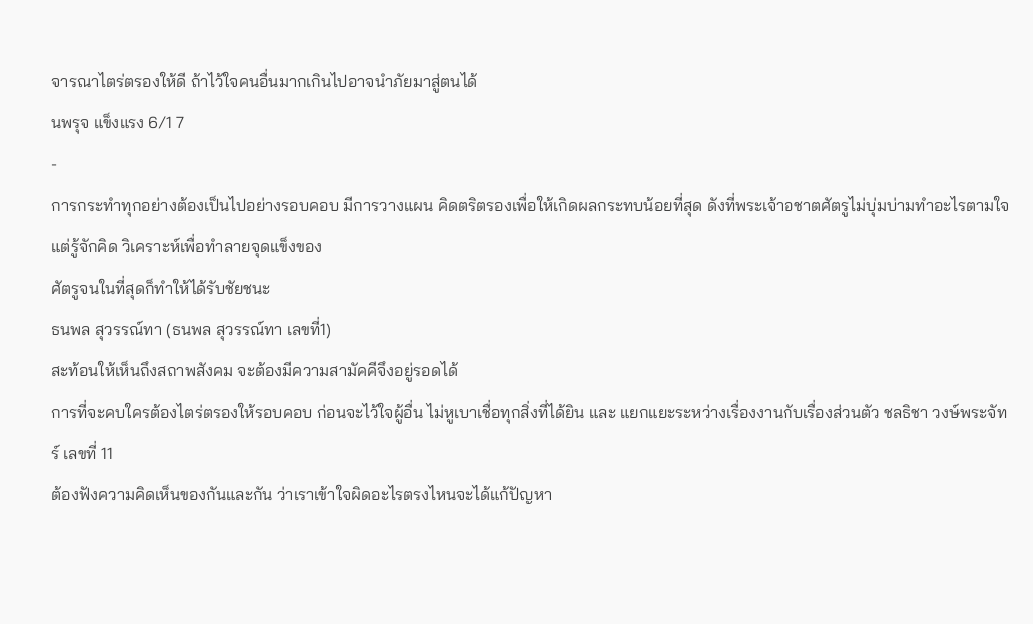จารณาไตร่ตรองให้ดี ถ้าไว้ใจคนอื่นมากเกินไปอาจนำภัยมาสู่ตนได้
นพรุจ แข็งแรง 6/1 7
-
การกระทำทุกอย่างต้องเป็นไปอย่างรอบคอบ มีการวางแผน คิดตริตรองเพื่อให้เกิดผลกระทบน้อยที่สุด ดังที่พระเจ้าอชาตศัตรูไม่บุ่มบ่ามทำอะไรตามใจ แต่รู้จักคิด วิเคราะห์เพื่อทำลายจุดแข็งของ
ศัตรูจนในที่สุดก็ทำให้ได้รับชัยชนะ
ธนพล สุวรรณ์ทา (ธนพล สุวรรณ์ทา เลขที่1)
สะท้อนให้เห็นถึงสถาพสังคม จะต้องมีความสามัคคีจึงอยู่รอดได้
การที่จะคบใครต้องไตร่ตรองให้รอบคอบ ก่อนจะไว้ใจผู้อื่น ไม่หูเบาเชื่อทุกสิ่งที่ได้ยิน และ แยกแยะระหว่างเรื่องงานกับเรื่องส่วนตัว ชลธิชา วงษ์พระจัทร์ เลขที่ 11
ต้องฟังความคิดเห็นของกันและกัน ว่าเราเข้าใจผิดอะไรตรงไหนจะได้แก้ปัญหา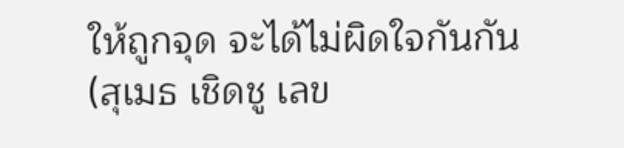ให้ถูกจุด จะได้ไม่ผิดใจกันกัน(สุเมธ เชิดชู เลข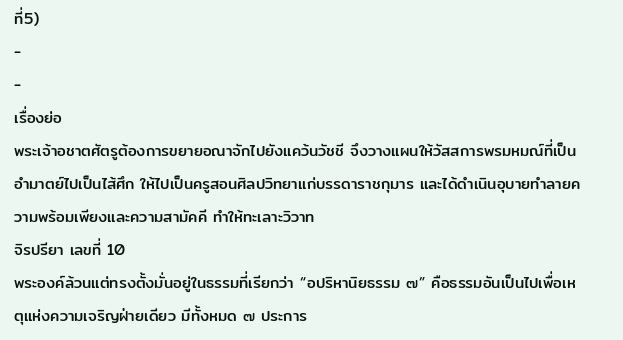ที่5)
-
-
เรื่องย่อ
พระเจ้าอชาตศัตรูต้องการขยายอณาจักไปยังแคว้นวัชชี จึงวางแผนให้วัสสการพรมหมณ์ที่เป็นอำมาตย์ไปเป็นไส้ศึก ให้ไปเป็นครูสอนศิลปวิทยาแก่บรรดาราชกุมาร และได้ดำเนินอุบายทำลายความพร้อมเพียงและความสามัคคี ทำให้ทะเลาะวิวาท
จิรปรียา เลขที่ 10
พระองค์ล้วนแต่ทรงตั้งมั่นอยู่ในธรรมที่เรียกว่า “อปริหานิยธรรม ๗” คือธรรมอันเป็นไปเพื่อเหตุแห่งความเจริญฝ่ายเดียว มีทั้งหมด ๗ ประการ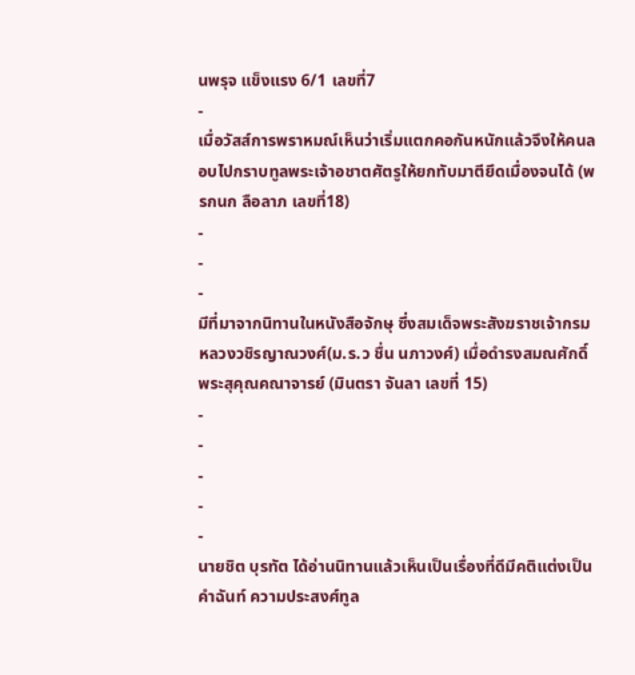นพรุจ แข็งแรง 6/1 เลขที่7
-
เมื่อวัสส์การพราหมณ์เห็นว่าเริ่มแตกคอกันหนักแล้วจึงให้คนลอบไปกราบทูลพระเจ้าอชาตศัตรูให้ยกทับมาตียึดเมื่องจนได้ (พรกนก ลือลาภ เลขที่18)
-
-
-
มีที่มาจากนิทานในหนังสือจักษุ ซึ่งสมเด็จพระสังฆราชเจ้ากรมหลวงวชิรญาณวงศ์(ม.ร.ว ชื่น นภาวงศ์) เมื่อดำรงสมณศักดิ์พระสุคุณคณาจารย์ (มินตรา จันลา เลขที่ 15)
-
-
-
-
-
นายชิต บุรทัต ได้อ่านนิทานแล้วเห็นเป็นเรื่องที่ดีมีคติแต่งเป็นคำฉันท์ ความประสงศ์ทูล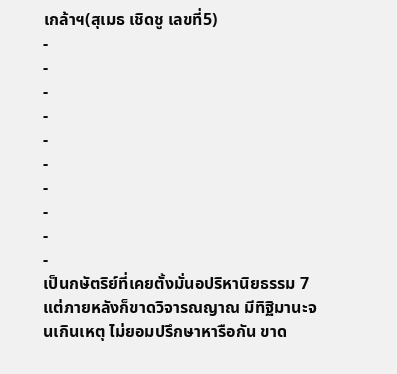เกล้าฯ(สุเมธ เชิดชู เลขที่5)
-
-
-
-
-
-
-
-
-
-
เป็นกษัตริย์ที่เคยตั้งมั่นอปริหานิยธรรม 7 แต่ภายหลังก็ขาดวิจารณญาณ มีทิฐิมานะจนเกินเหตุ ไม่ยอมปรึกษาหารือกัน ขาด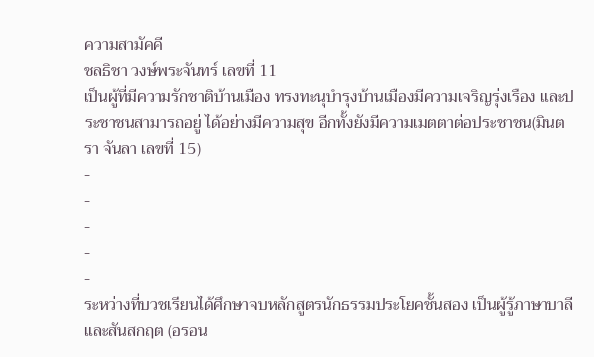ความสามัคคี
ชลธิชา วงษ์พระจันทร์ เลขที่ 11
เป็นผู้ที่มีความรักชาติบ้านเมือง ทรงทะนุบำรุงบ้านเมืองมีความเจริญรุ่งเรือง และประชาชนสามารถอยู่ ได้อย่างมีความสุข อีกทั้งยังมีความเมตตาต่อประชาชน(มินตรา จันลา เลขที่ 15)
-
-
-
-
-
ระหว่างที่บวชเรียนได้ศึกษาจบหลักสูตรนักธรรมประโยคชั้นสอง เป็นผู้รู้ภาษาบาลีและสันสกฤต (อรอน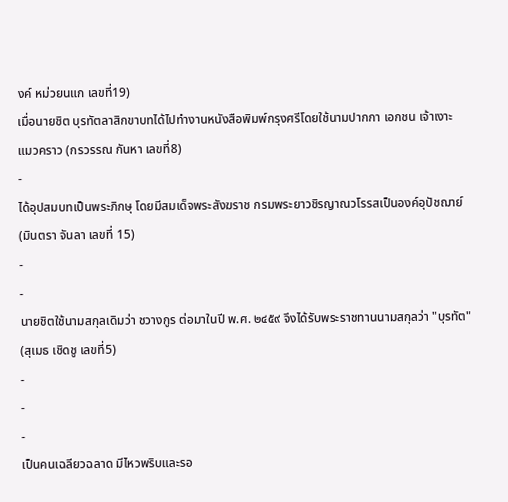งค์ หม่วยนแก เลขที่19)
เมื่อนายชิต บุรทัตลาสิกขาบทได้ไปทำงานหนังสือพิมพ์กรุงศรีโดยใช้นามปากกา เอกชน เจ้าเงาะ แมวคราว (กรวรรณ กันหา เลขที่8)
-
ได้อุปสมบทเป็นพระภิกษุ โดยมีสมเด็จพระสังฆราช กรมพระยาวชิรญาณวโรรสเป็นองค์อุปัชฌาย์ (มินตรา จันลา เลขที่ 15)
-
-
นายชิตใช้นามสกุลเดิมว่า ชวางกูร ต่อมาในปี พ.ศ. ๒๔๕๙ จึงได้รับพระราชทานนามสกุลว่า "บุรทัต" (สุเมธ เชิดชู เลขที่5)
-
-
-
เป็นคนเฉลียวฉลาด มีไหวพริบและรอ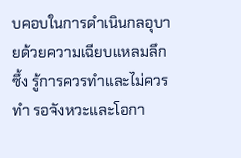บคอบในการดำเนินกลอุบายด้วยความเฉียบแหลมลึกซึ้ง รู้การควรทำและไม่ควรทำ รอจังหวะและโอกา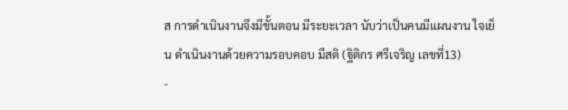ส การดำเนินงานจึงมีขั้นตอน มีระยะเวลา นับว่าเป็นคนมีแผนงาน ใจเย็น ดำเนินงานด้วยความรอบคอบ มีสติ (ฐิติกร ศรีเจริญ เลขที่13)
-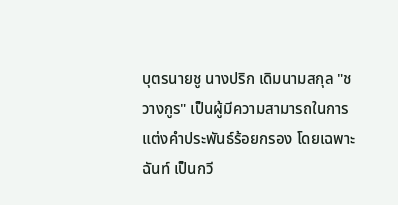บุตรนายชู นางปริก เดิมนามสกุล "ชวางกูร" เป็นผู้มีความสามารถในการแต่งคำประพันธ์ร้อยกรอง โดยเฉพาะฉันท์ เป็นกวี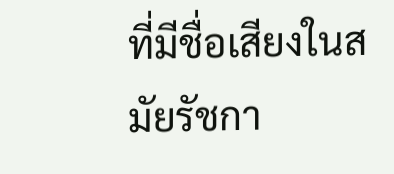ที่มีชื่อเสียงในสมัยรัชกา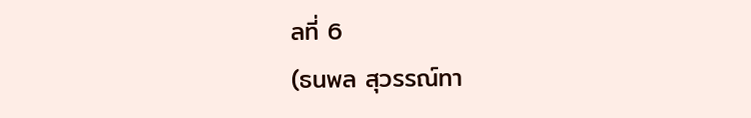ลที่ 6
(ธนพล สุวรรณ์ทา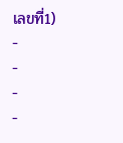เลขที่1)
-
-
-
-